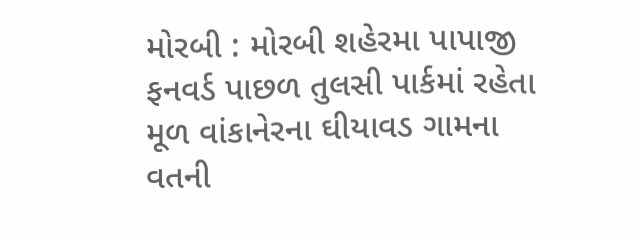મોરબી : મોરબી શહેરમા પાપાજી ફનવર્ડ પાછળ તુલસી પાર્કમાં રહેતા મૂળ વાંકાનેરના ઘીયાવડ ગામના વતની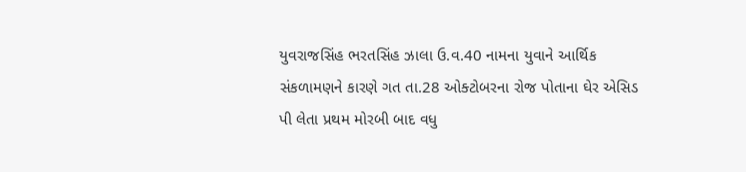યુવરાજસિંહ ભરતસિંહ ઝાલા ઉ.વ.40 નામના યુવાને આર્થિક સંકળામણને કારણે ગત તા.28 ઓક્ટોબરના રોજ પોતાના ઘેર એસિડ પી લેતા પ્રથમ મોરબી બાદ વધુ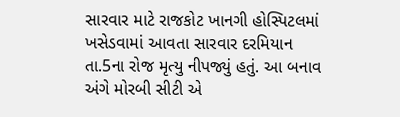સારવાર માટે રાજકોટ ખાનગી હોસ્પિટલમાં ખસેડવામાં આવતા સારવાર દરમિયાન તા.5ના રોજ મૃત્યુ નીપજ્યું હતું. આ બનાવ અંગે મોરબી સીટી એ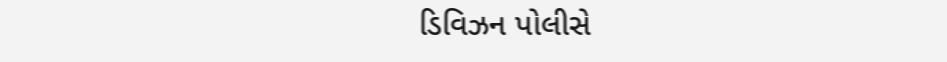ડિવિઝન પોલીસે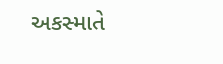અકસ્માતે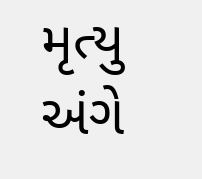મૃત્યુ અંગે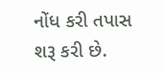નોંધ કરી તપાસ શરૂ કરી છે.